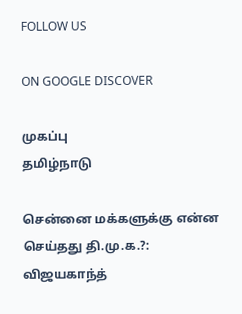FOLLOW US

ON GOOGLE DISCOVER

முகப்பு
தமிழ்நாடு

சென்னை மக்களுக்கு என்ன செய்தது தி.மு.க.?: விஜயகாந்த்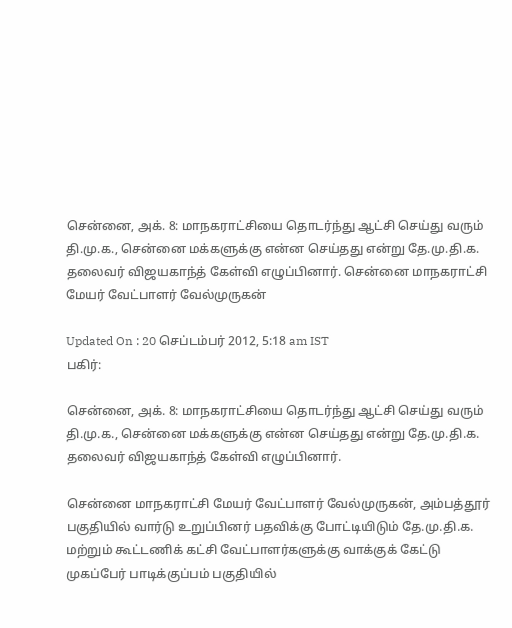சென்னை, அக். 8: மாநகராட்சியை தொடர்ந்து ஆட்சி செய்து வரும் தி.மு.க., சென்னை மக்களுக்கு என்ன செய்தது என்று தே.மு.தி.க. தலைவர் விஜயகாந்த் கேள்வி எழுப்பினார். சென்னை மாநகராட்சி மேயர் வேட்பாளர் வேல்முருகன்

Updated On : 20 செப்டம்பர் 2012, 5:18 am IST
பகிர்:

சென்னை, அக். 8: மாநகராட்சியை தொடர்ந்து ஆட்சி செய்து வரும் தி.மு.க., சென்னை மக்களுக்கு என்ன செய்தது என்று தே.மு.தி.க. தலைவர் விஜயகாந்த் கேள்வி எழுப்பினார்.

சென்னை மாநகராட்சி மேயர் வேட்பாளர் வேல்முருகன், அம்பத்தூர் பகுதியில் வார்டு உறுப்பினர் பதவிக்கு போட்டியிடும் தே.மு.தி.க. மற்றும் கூட்டணிக் கட்சி வேட்பாளர்களுக்கு வாக்குக் கேட்டு முகப்பேர் பாடிக்குப்பம் பகுதியில்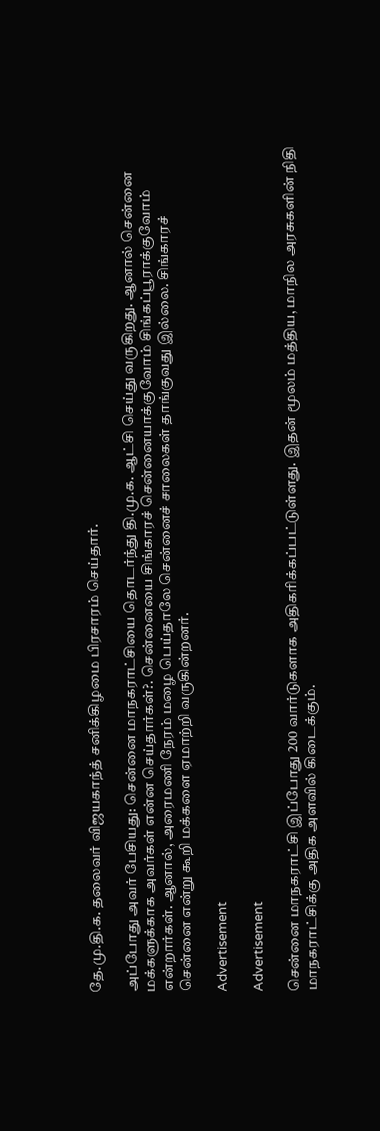தே.மு.தி.க. தலைவர் விஜயகாந்த் சனிக்கிழமை பிரசாரம் செய்தார்.

அப்போது அவர் பேசியது: சென்னை மாநகராட்சியை தொடர்ந்து தி.மு.க. ஆட்சி செய்து வருகிறது. ஆனால் சென்னை மக்களுக்காக அவர்கள் என்ன செய்தார்கள்?. சென்னையை சிங்காரச் சென்னையாக்குவோம் சிங்கப்பூராக்குவோம் என்றார்கள். ஆனால், அரைமணி நேரம் மழை பெய்தாலே சென்னைச் சாலைகள் தாங்குவது இல்லை. சிங்காரச் சென்னை என்று கூறி மக்களை ஏமாற்றி வருகின்றனர்.

Advertisement

Advertisement

சென்னை மாநகராட்சி இப்போது 200 வார்டுகளாக அதிகரிக்கப்பட்டுள்ளது. இதன் மூலம் மத்திய, மாநில அரசுகளின் நிதி மாநகராட்சிக்கு அதிக அளவில் கிடைக்கும்.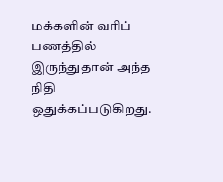மக்களின் வரிப் பணத்தில் இருந்துதான் அந்த நிதி ஒதுக்கப்படுகிறது.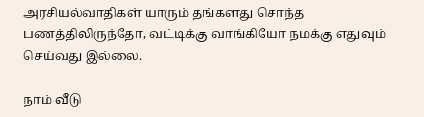அரசியல்வாதிகள் யாரும் தங்களது சொந்த பணத்திலிருந்தோ, வட்டிக்கு வாங்கியோ நமக்கு எதுவும் செய்வது இல்லை.

நாம் வீடு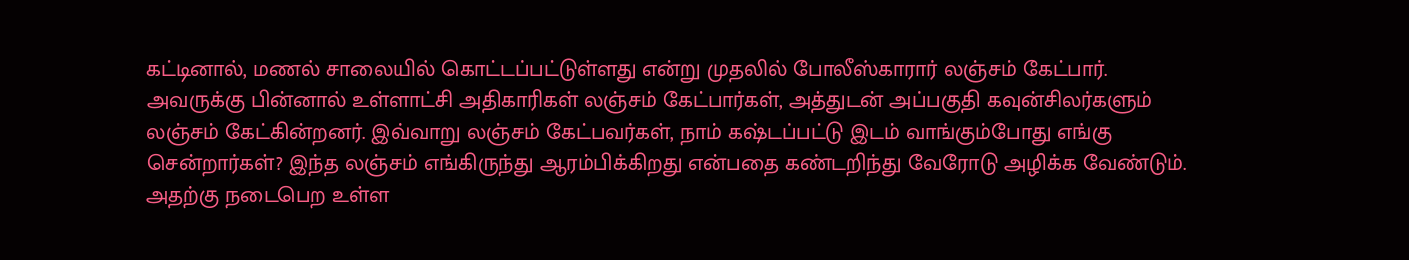கட்டினால், மணல் சாலையில் கொட்டப்பட்டுள்ளது என்று முதலில் போலீஸ்காரார் லஞ்சம் கேட்பார். அவருக்கு பின்னால் உள்ளாட்சி அதிகாரிகள் லஞ்சம் கேட்பார்கள், அத்துடன் அப்பகுதி கவுன்சிலர்களும் லஞ்சம் கேட்கின்றனர். இவ்வாறு லஞ்சம் கேட்பவர்கள், நாம் கஷ்டப்பட்டு இடம் வாங்கும்போது எங்கு சென்றார்கள்? இந்த லஞ்சம் எங்கிருந்து ஆரம்பிக்கிறது என்பதை கண்டறிந்து வேரோடு அழிக்க வேண்டும். அதற்கு நடைபெற உள்ள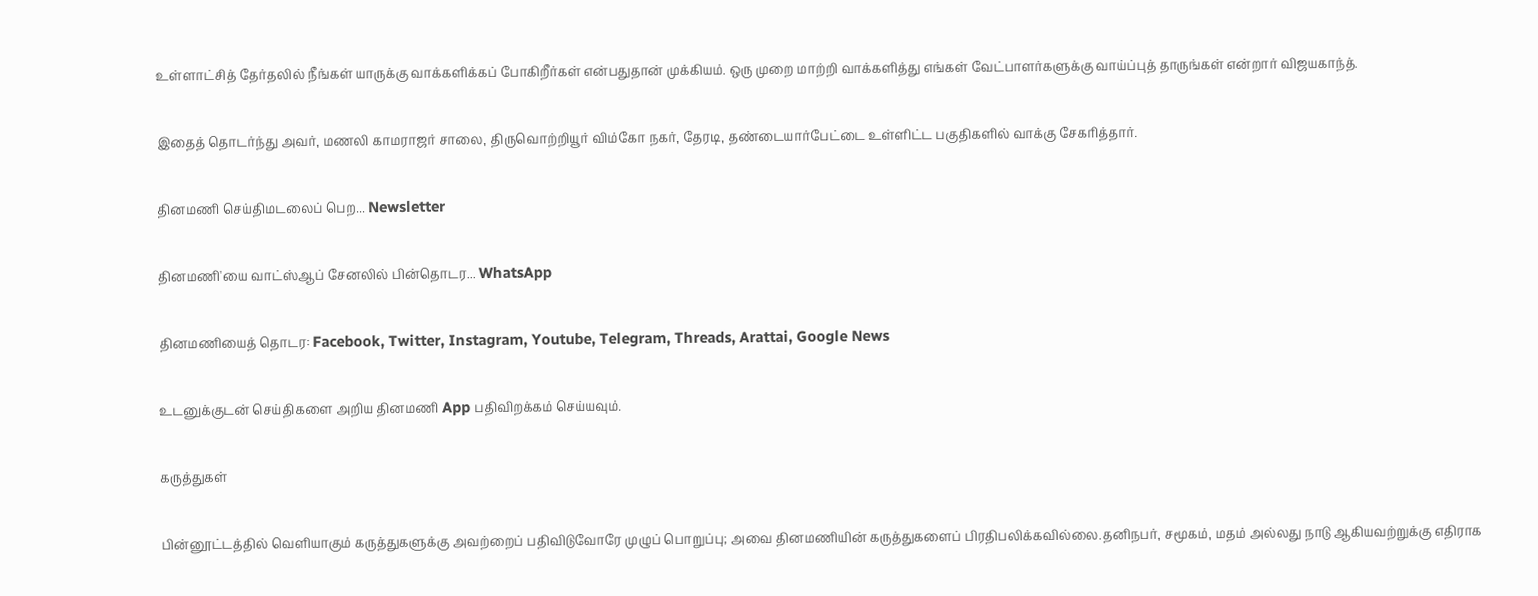உள்ளாட்சித் தேர்தலில் நீங்கள் யாருக்கு வாக்களிக்கப் போகிறீர்கள் என்பதுதான் முக்கியம். ஒரு முறை மாற்றி வாக்களித்து எங்கள் வேட்பாளர்களுக்கு வாய்ப்புத் தாருங்கள் என்றார் விஜயகாந்த்.

இதைத் தொடர்ந்து அவர், மணலி காமராஜர் சாலை, திருவொற்றியூர் விம்கோ நகர், தேரடி, தண்டையார்பேட்டை உள்ளிட்ட பகுதிகளில் வாக்கு சேகரித்தார்.

தினமணி செய்திமடலைப் பெற... Newsletter

தினமணி'யை வாட்ஸ்ஆப் சேனலில் பின்தொடர... WhatsApp

தினமணியைத் தொடர: Facebook, Twitter, Instagram, Youtube, Telegram, Threads, Arattai, Google News

உடனுக்குடன் செய்திகளை அறிய தினமணி App பதிவிறக்கம் செய்யவும்.

கருத்துகள்

பின்னூட்டத்தில் வெளியாகும் கருத்துகளுக்கு அவற்றைப் பதிவிடுவோரே முழுப் பொறுப்பு; அவை தினமணியின் கருத்துகளைப் பிரதிபலிக்கவில்லை.தனிநபர், சமூகம், மதம் அல்லது நாடு ஆகியவற்றுக்கு எதிராக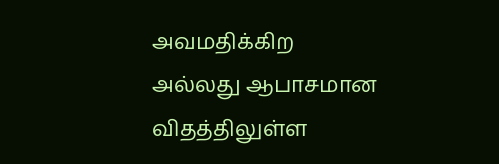அவமதிக்கிற அல்லது ஆபாசமான விதத்திலுள்ள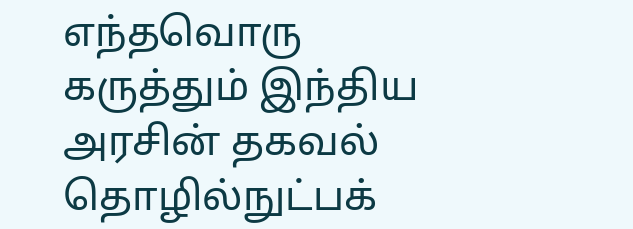எந்தவொரு கருத்தும் இந்திய அரசின் தகவல் தொழில்நுட்பக்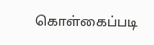கொள்கைப்படி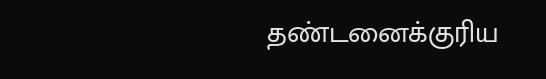தண்டனைக்குரிய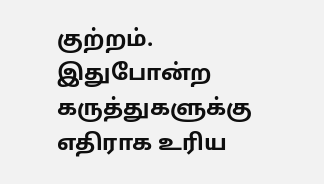குற்றம். இதுபோன்ற கருத்துகளுக்கு எதிராக உரிய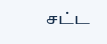சட்ட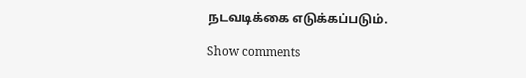நடவடிக்கை எடுக்கப்படும்.

Show comments